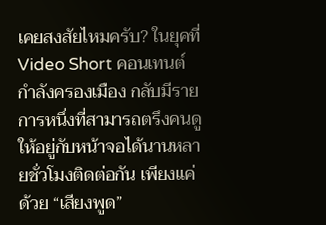เคยสงสัยไหมครับ? ในยุคที่ Video Short คอนเทนต์กำลังครองเมือง กลับมีรายการหนึ่งที่สามารถตรึงคนดูให้อยู่กับหน้าจอได้นานหลายชั่วโมงติดต่อกัน เพียงแค่ด้วย “เสียงพูด”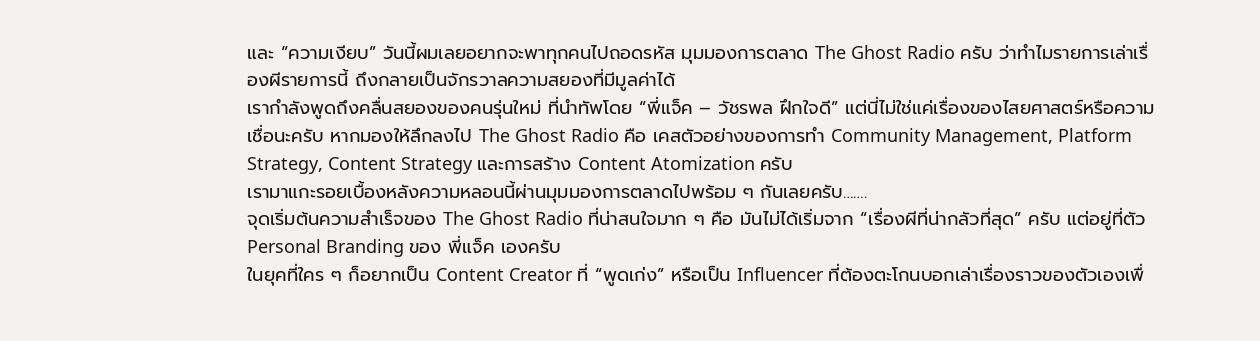และ “ความเงียบ” วันนี้ผมเลยอยากจะพาทุกคนไปถอดรหัส มุมมองการตลาด The Ghost Radio ครับ ว่าทำไมรายการเล่าเรื่องผีรายการนี้ ถึงกลายเป็นจักรวาลความสยองที่มีมูลค่าได้
เรากำลังพูดถึงคลื่นสยองของคนรุ่นใหม่ ที่นำทัพโดย “พี่แจ็ค – วัชรพล ฝึกใจดี” แต่นี่ไม่ใช่แค่เรื่องของไสยศาสตร์หรือความเชื่อนะครับ หากมองให้ลึกลงไป The Ghost Radio คือ เคสตัวอย่างของการทำ Community Management, Platform Strategy, Content Strategy และการสร้าง Content Atomization ครับ
เรามาแกะรอยเบื้องหลังความหลอนนี้ผ่านมุมมองการตลาดไปพร้อม ๆ กันเลยครับ…….
จุดเริ่มต้นความสำเร็จของ The Ghost Radio ที่น่าสนใจมาก ๆ คือ มันไม่ได้เริ่มจาก “เรื่องผีที่น่ากลัวที่สุด” ครับ แต่อยู่ที่ตัว Personal Branding ของ พี่แจ็ค เองครับ
ในยุคที่ใคร ๆ ก็อยากเป็น Content Creator ที่ “พูดเก่ง” หรือเป็น Influencer ที่ต้องตะโกนบอกเล่าเรื่องราวของตัวเองเพื่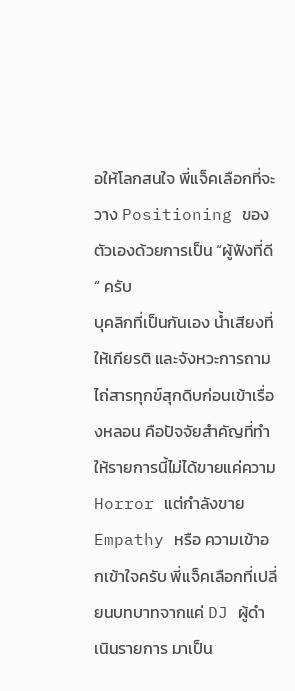อให้โลกสนใจ พี่แจ็คเลือกที่จะวาง Positioning ของตัวเองด้วยการเป็น “ผู้ฟังที่ดี“ ครับ
บุคลิกที่เป็นกันเอง น้ำเสียงที่ให้เกียรติ และจังหวะการถามไถ่สารทุกข์สุกดิบก่อนเข้าเรื่องหลอน คือปัจจัยสำคัญที่ทำให้รายการนี้ไม่ได้ขายแค่ความ Horror แต่กำลังขาย Empathy หรือ ความเข้าอกเข้าใจครับ พี่แจ็คเลือกที่เปลี่ยนบทบาทจากแค่ DJ ผู้ดำเนินรายการ มาเป็น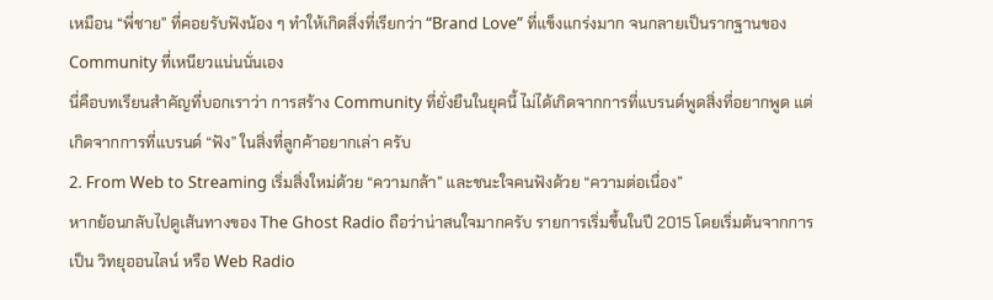เหมือน “พี่ชาย” ที่คอยรับฟังน้อง ๆ ทำให้เกิดสิ่งที่เรียกว่า “Brand Love” ที่แข็งแกร่งมาก จนกลายเป็นรากฐานของ Community ที่เหนียวแน่นนั่นเอง
นี่คือบทเรียนสำคัญที่บอกเราว่า การสร้าง Community ที่ยั่งยืนในยุคนี้ ไม่ได้เกิดจากการที่แบรนด์พูดสิ่งที่อยากพูด แต่เกิดจากการที่แบรนด์ “ฟัง” ในสิ่งที่ลูกค้าอยากเล่า ครับ
2. From Web to Streaming เริ่มสิ่งใหม่ด้วย “ความกล้า” และชนะใจคนฟังด้วย “ความต่อเนื่อง”
หากย้อนกลับไปดูเส้นทางของ The Ghost Radio ถือว่าน่าสนใจมากครับ รายการเริ่มขึ้นในปี 2015 โดยเริ่มต้นจากการเป็น วิทยุออนไลน์ หรือ Web Radio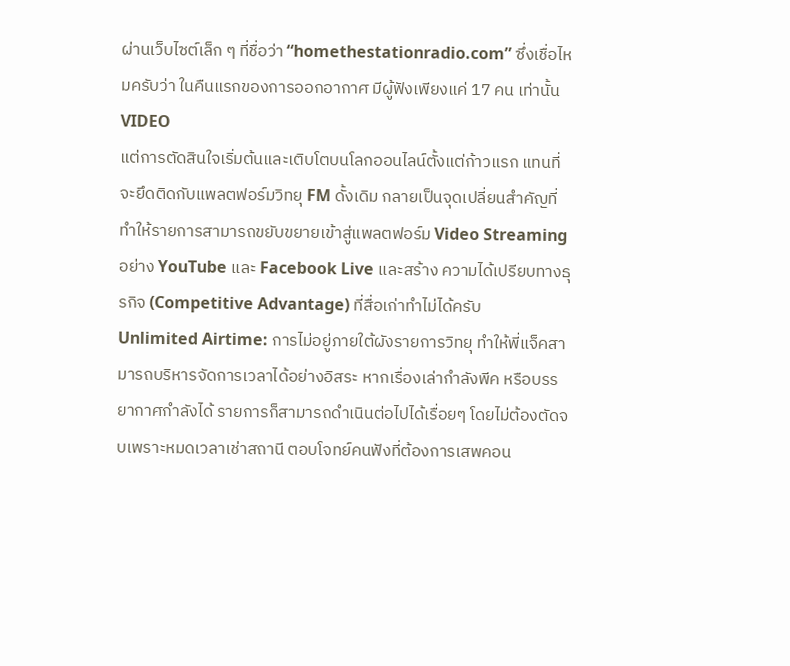ผ่านเว็บไซต์เล็ก ๆ ที่ชื่อว่า “homethestationradio.com” ซึ่งเชื่อไหมครับว่า ในคืนแรกของการออกอากาศ มีผู้ฟังเพียงแค่ 17 คน เท่านั้น
VIDEO
แต่การตัดสินใจเริ่มต้นและเติบโตบนโลกออนไลน์ตั้งแต่ก้าวแรก แทนที่จะยึดติดกับแพลตฟอร์มวิทยุ FM ดั้งเดิม กลายเป็นจุดเปลี่ยนสำคัญที่ทำให้รายการสามารถขยับขยายเข้าสู่แพลตฟอร์ม Video Streaming อย่าง YouTube และ Facebook Live และสร้าง ความได้เปรียบทางธุรกิจ (Competitive Advantage) ที่สื่อเก่าทำไม่ได้ครับ
Unlimited Airtime: การไม่อยู่ภายใต้ผังรายการวิทยุ ทำให้พี่แจ็คสามารถบริหารจัดการเวลาได้อย่างอิสระ หากเรื่องเล่ากำลังพีค หรือบรรยากาศกำลังได้ รายการก็สามารถดำเนินต่อไปได้เรื่อยๆ โดยไม่ต้องตัดจบเพราะหมดเวลาเช่าสถานี ตอบโจทย์คนฟังที่ต้องการเสพคอน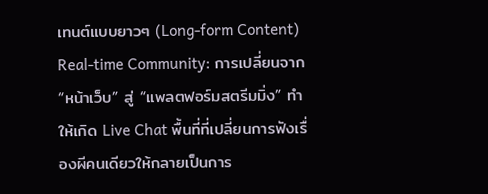เทนต์แบบยาวๆ (Long-form Content)
Real-time Community: การเปลี่ยนจาก “หน้าเว็บ” สู่ “แพลตฟอร์มสตรีมมิ่ง” ทำให้เกิด Live Chat พื้นที่ที่เปลี่ยนการฟังเรื่องผีคนเดียวให้กลายเป็นการ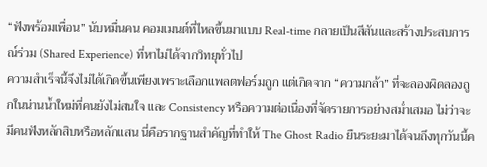“ฟังพร้อมเพื่อน” นับหมื่นคน คอมเมนต์ที่ไหลขึ้นมาแบบ Real-time กลายเป็นสีสันและสร้างประสบการณ์ร่วม (Shared Experience) ที่หาไม่ได้จากวิทยุทั่วไป
ความสำเร็จนี้จึงไม่ได้เกิดขึ้นเพียงเพราะเลือกแพลตฟอร์มถูก แต่เกิดจาก “ความกล้า” ที่จะลองผิดลองถูกในน่านน้ำใหม่ที่คนยังไม่สนใจ และ Consistency หรือความต่อเนื่องที่จัดรายการอย่างสม่ำเสมอ ไม่ว่าจะมีคนฟังหลักสิบหรือหลักแสน นี่คือรากฐานสำคัญที่ทำให้ The Ghost Radio ยืนระยะมาได้จนถึงทุกวันนี้ค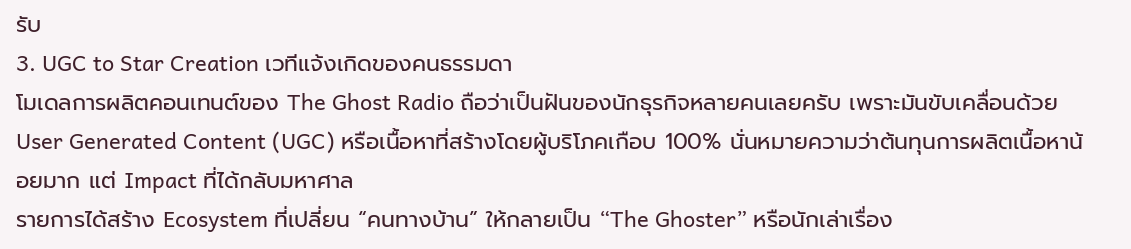รับ
3. UGC to Star Creation เวทีแจ้งเกิดของคนธรรมดา
โมเดลการผลิตคอนเทนต์ของ The Ghost Radio ถือว่าเป็นฝันของนักธุรกิจหลายคนเลยครับ เพราะมันขับเคลื่อนด้วย User Generated Content (UGC) หรือเนื้อหาที่สร้างโดยผู้บริโภคเกือบ 100% นั่นหมายความว่าต้นทุนการผลิตเนื้อหาน้อยมาก แต่ Impact ที่ได้กลับมหาศาล
รายการได้สร้าง Ecosystem ที่เปลี่ยน “คนทางบ้าน” ให้กลายเป็น “The Ghoster” หรือนักเล่าเรื่อง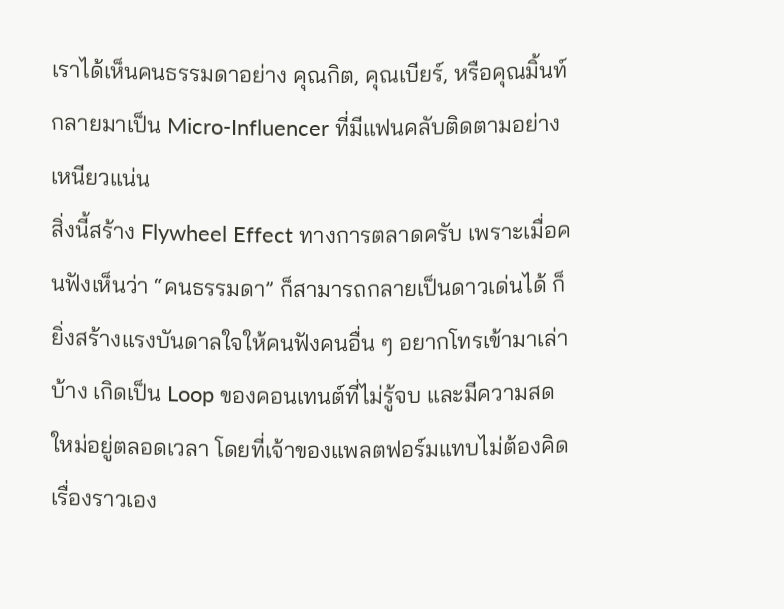เราได้เห็นคนธรรมดาอย่าง คุณกิต, คุณเบียร์, หรือคุณมิ้นท์ กลายมาเป็น Micro-Influencer ที่มีแฟนคลับติดตามอย่างเหนียวแน่น
สิ่งนี้สร้าง Flywheel Effect ทางการตลาดครับ เพราะเมื่อคนฟังเห็นว่า “คนธรรมดา” ก็สามารถกลายเป็นดาวเด่นได้ ก็ยิ่งสร้างแรงบันดาลใจให้คนฟังคนอื่น ๆ อยากโทรเข้ามาเล่าบ้าง เกิดเป็น Loop ของคอนเทนต์ที่ไม่รู้จบ และมีความสดใหม่อยู่ตลอดเวลา โดยที่เจ้าของแพลตฟอร์มแทบไม่ต้องคิดเรื่องราวเอง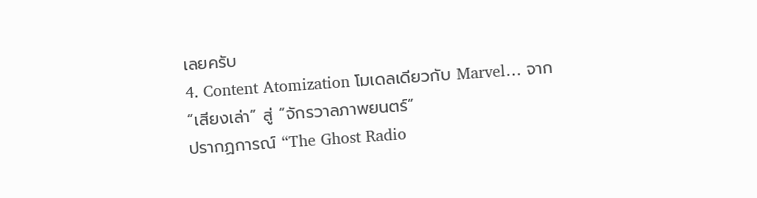เลยครับ
4. Content Atomization โมเดลเดียวกับ Marvel… จาก “เสียงเล่า” สู่ “จักรวาลภาพยนตร์”
ปรากฏการณ์ “The Ghost Radio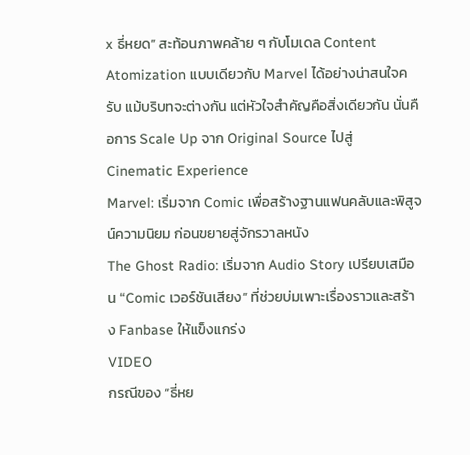x ธี่หยด” สะท้อนภาพคล้าย ๆ กับโมเดล Content Atomization แบบเดียวกับ Marvel ได้อย่างน่าสนใจครับ แม้บริบทจะต่างกัน แต่หัวใจสำคัญคือสิ่งเดียวกัน นั่นคือการ Scale Up จาก Original Source ไปสู่ Cinematic Experience
Marvel: เริ่มจาก Comic เพื่อสร้างฐานแฟนคลับและพิสูจน์ความนิยม ก่อนขยายสู่จักรวาลหนัง
The Ghost Radio: เริ่มจาก Audio Story เปรียบเสมือน “Comic เวอร์ชันเสียง” ที่ช่วยบ่มเพาะเรื่องราวและสร้าง Fanbase ให้แข็งแกร่ง
VIDEO
กรณีของ “ธี่หย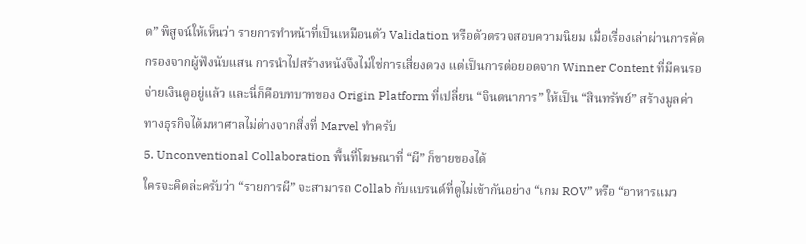ด” พิสูจน์ให้เห็นว่า รายการทำหน้าที่เป็นเหมือนตัว Validation หรือตัวตรวจสอบความนิยม เมื่อเรื่องเล่าผ่านการคัดกรองจากผู้ฟังนับแสน การนำไปสร้างหนังจึงไม่ใช่การเสี่ยงดวง แต่เป็นการต่อยอดจาก Winner Content ที่มีคนรอจ่ายเงินดูอยู่แล้ว และนี่ก็คือบทบาทของ Origin Platform ที่เปลี่ยน “จินตนาการ” ให้เป็น “สินทรัพย์” สร้างมูลค่าทางธุรกิจได้มหาศาลไม่ต่างจากสิ่งที่ Marvel ทำครับ
5. Unconventional Collaboration พื้นที่โฆษณาที่ “ผี” ก็ขายของได้
ใครจะคิดล่ะครับว่า “รายการผี” จะสามารถ Collab กับแบรนด์ที่ดูไม่เข้ากันอย่าง “เกม ROV” หรือ “อาหารแมว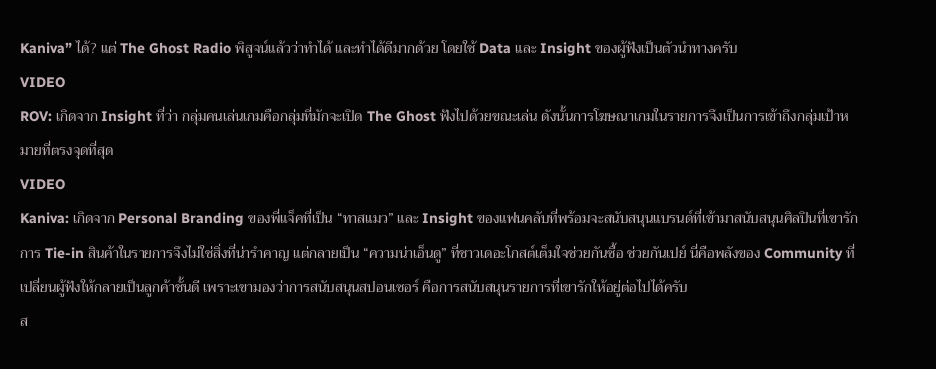Kaniva” ได้? แต่ The Ghost Radio พิสูจน์แล้วว่าทำได้ และทำได้ดีมากด้วย โดยใช้ Data และ Insight ของผู้ฟังเป็นตัวนำทางครับ
VIDEO
ROV: เกิดจาก Insight ที่ว่า กลุ่มคนเล่นเกมคือกลุ่มที่มักจะเปิด The Ghost ฟังไปด้วยขณะเล่น ดังนั้นการโฆษณาเกมในรายการจึงเป็นการเข้าถึงกลุ่มเป้าหมายที่ตรงจุดที่สุด
VIDEO
Kaniva: เกิดจาก Personal Branding ของพี่แจ็คที่เป็น “ทาสแมว” และ Insight ของแฟนคลับที่พร้อมจะสนับสนุนแบรนด์ที่เข้ามาสนับสนุนศิลปินที่เขารัก
การ Tie-in สินค้าในรายการจึงไม่ใช่สิ่งที่น่ารำคาญ แต่กลายเป็น “ความน่าเอ็นดู” ที่ชาวเดอะโกสต์เต็มใจช่วยกันซื้อ ช่วยกันเปย์ นี่คือพลังของ Community ที่เปลี่ยนผู้ฟังให้กลายเป็นลูกค้าชั้นดี เพราะเขามองว่าการสนับสนุนสปอนเซอร์ คือการสนับสนุนรายการที่เขารักให้อยู่ต่อไปได้ครับ
ส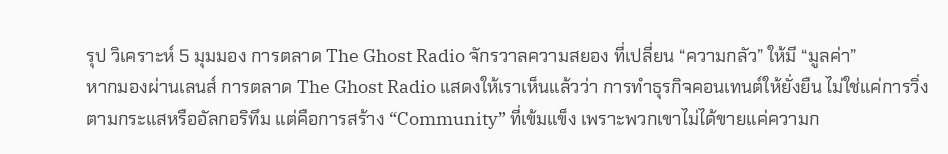รุป วิเคราะห์ 5 มุมมอง การตลาด The Ghost Radio จักรวาลความสยอง ที่เปลี่ยน “ความกลัว” ให้มี “มูลค่า”
หากมองผ่านเลนส์ การตลาด The Ghost Radio แสดงให้เราเห็นแล้วว่า การทำธุรกิจคอนเทนต์ให้ยั่งยืน ไม่ใช่แค่การวิ่งตามกระแสหรืออัลกอริทึม แต่คือการสร้าง “Community” ที่เข้มแข็ง เพราะพวกเขาไม่ได้ขายแค่ความก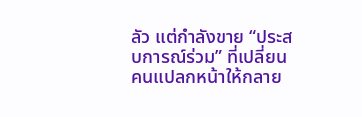ลัว แต่กำลังขาย “ประสบการณ์ร่วม” ที่เปลี่ยนคนแปลกหน้าให้กลาย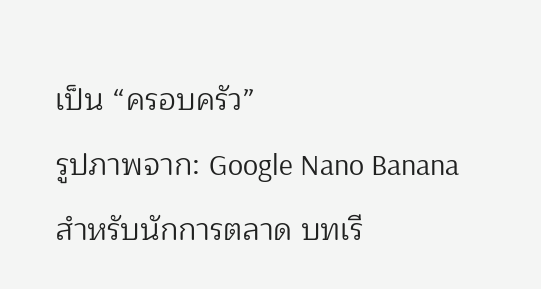เป็น “ครอบครัว”
รูปภาพจาก: Google Nano Banana
สำหรับนักการตลาด บทเรี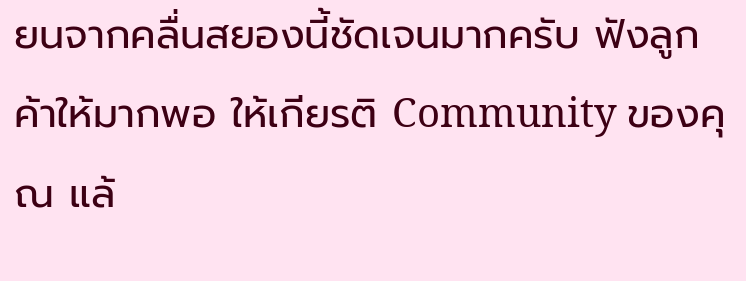ยนจากคลื่นสยองนี้ชัดเจนมากครับ ฟังลูกค้าให้มากพอ ให้เกียรติ Community ของคุณ แล้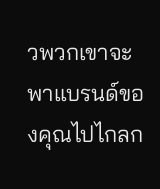วพวกเขาจะพาแบรนด์ของคุณไปไกลก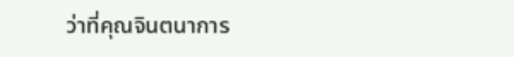ว่าที่คุณจินตนาการ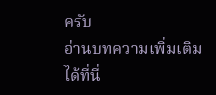ครับ
อ่านบทความเพิ่มเติมได้ที่นี่